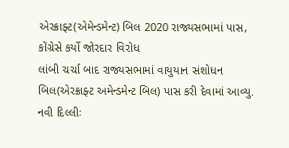એરક્રાફ્ટ(એમેન્ડમેન્ટ) બિલ 2020 રાજ્યસભામાં પાસ, કોંગ્રેસે કર્યો જોરદાર વિરોધ
લાંબી ચર્ચા બાદ રાજ્યસભામાં વાયુયાન સંશોધન બિલ(એરક્રાફ્ટ અમેન્ડમેન્ટ બિલ) પાસ કરી દેવામાં આવ્યુ.
નવી દિલ્લીઃ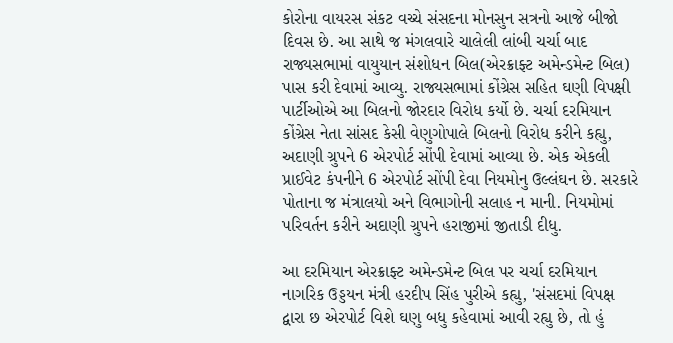કોરોના વાયરસ સંકટ વચ્ચે સંસદના મોનસુન સત્રનો આજે બીજો દિવસ છે. આ સાથે જ મંગલવારે ચાલેલી લાંબી ચર્ચા બાદ રાજ્યસભામાં વાયુયાન સંશોધન બિલ(એરક્રાફ્ટ અમેન્ડમેન્ટ બિલ) પાસ કરી દેવામાં આવ્યુ. રાજ્યસભામાં કોંગ્રેસ સહિત ઘણી વિપક્ષી પાર્ટીઓએ આ બિલનો જોરદાર વિરોધ કર્યો છે. ચર્ચા દરમિયાન કોંગ્રેસ નેતા સાંસદ કેસી વેણુગોપાલે બિલનો વિરોધ કરીને કહ્યુ, અદાણી ગ્રુપને 6 એરપોર્ટ સોંપી દેવામાં આવ્યા છે. એક એકલી પ્રાઈવેટ કંપનીને 6 એરપોર્ટ સોંપી દેવા નિયમોનુ ઉલ્લંઘન છે. સરકારે પોતાના જ મંત્રાલયો અને વિભાગોની સલાહ ન માની. નિયમોમાં પરિવર્તન કરીને અદાણી ગ્રુપને હરાજીમાં જીતાડી દીધુ.

આ દરમિયાન એરક્રાફ્ટ અમેન્ડમેન્ટ બિલ પર ચર્ચા દરમિયાન નાગરિક ઉડ્ડયન મંત્રી હરદીપ સિંહ પુરીએ કહ્યુ, 'સંસદમાં વિપક્ષ દ્વારા છ એરપોર્ટ વિશે ઘણુ બધુ કહેવામાં આવી રહ્યુ છે, તો હું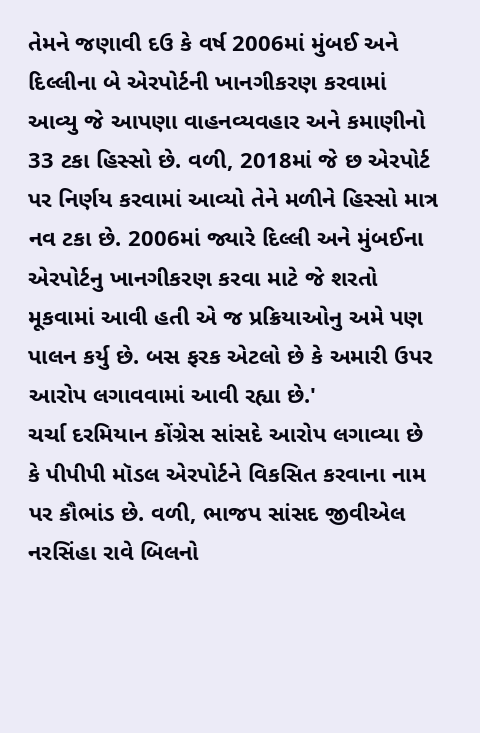તેમને જણાવી દઉ કે વર્ષ 2006માં મુંબઈ અને દિલ્લીના બે એરપોર્ટની ખાનગીકરણ કરવામાં આવ્યુ જે આપણા વાહનવ્યવહાર અને કમાણીનો 33 ટકા હિસ્સો છે. વળી, 2018માં જે છ એરપોર્ટ પર નિર્ણય કરવામાં આવ્યો તેને મળીને હિસ્સો માત્ર નવ ટકા છે. 2006માં જ્યારે દિલ્લી અને મુંબઈના એરપોર્ટનુ ખાનગીકરણ કરવા માટે જે શરતો મૂકવામાં આવી હતી એ જ પ્રક્રિયાઓનુ અમે પણ પાલન કર્યુ છે. બસ ફરક એટલો છે કે અમારી ઉપર આરોપ લગાવવામાં આવી રહ્યા છે.'
ચર્ચા દરમિયાન કોંગ્રેસ સાંસદે આરોપ લગાવ્યા છે કે પીપીપી મૉડલ એરપોર્ટને વિકસિત કરવાના નામ પર કૌભાંડ છે. વળી, ભાજપ સાંસદ જીવીએલ નરસિંહા રાવે બિલનો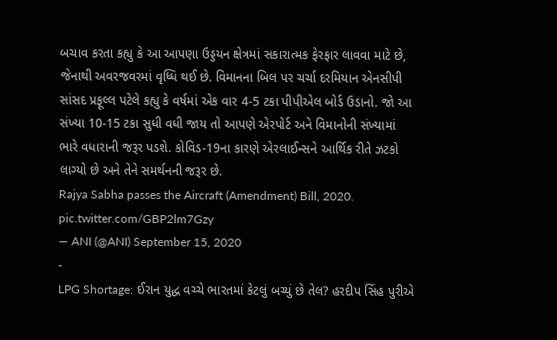બચાવ કરતા કહ્યુ કે આ આપણા ઉડ્ડયન ક્ષેત્રમાં સકારાત્મક ફેરફાર લાવવા માટે છે, જેનાથી અવરજવરમાં વૃધ્ધિ થઈ છે. વિમાનના બિલ પર ચર્ચા દરમિયાન એનસીપી સાંસદ પ્રફૂલ્લ પટેલે કહ્યુ કે વર્ષમાં એક વાર 4-5 ટકા પીપીએલ બોર્ડ ઉડાનો. જો આ સંખ્યા 10-15 ટકા સુધી વધી જાય તો આપણે એરપોર્ટ અને વિમાનોની સંખ્યામાં ભારે વધારાની જરૂર પડશે. કોવિડ-19ના કારણે એરલાઈન્સને આર્થિક રીતે ઝટકો લાગ્યો છે અને તેને સમર્થનની જરૂર છે.
Rajya Sabha passes the Aircraft (Amendment) Bill, 2020. pic.twitter.com/GBP2lm7Gzy
— ANI (@ANI) September 15, 2020
-
LPG Shortage: ઈરાન યુદ્ધ વચ્ચે ભારતમાં કેટલું બચ્યું છે તેલ? હરદીપ સિંહ પુરીએ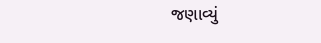જણાવ્યું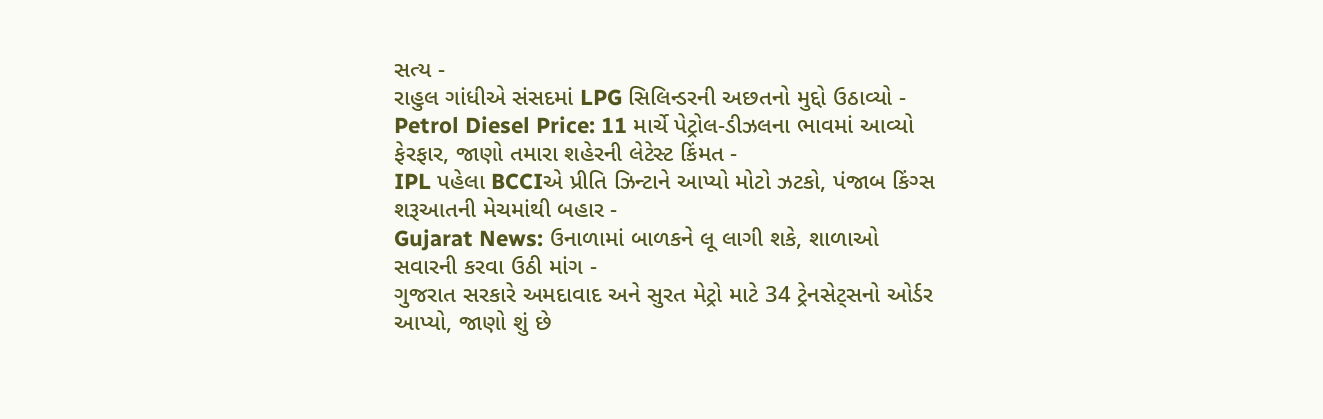સત્ય -
રાહુલ ગાંધીએ સંસદમાં LPG સિલિન્ડરની અછતનો મુદ્દો ઉઠાવ્યો -
Petrol Diesel Price: 11 માર્ચે પેટ્રોલ-ડીઝલના ભાવમાં આવ્યો ફેરફાર, જાણો તમારા શહેરની લેટેસ્ટ કિંમત -
IPL પહેલા BCCIએ પ્રીતિ ઝિન્ટાને આપ્યો મોટો ઝટકો, પંજાબ કિંગ્સ શરૂઆતની મેચમાંથી બહાર -
Gujarat News: ઉનાળામાં બાળકને લૂ લાગી શકે, શાળાઓ સવારની કરવા ઉઠી માંગ -
ગુજરાત સરકારે અમદાવાદ અને સુરત મેટ્રો માટે 34 ટ્રેનસેટ્સનો ઓર્ડર આપ્યો, જાણો શું છે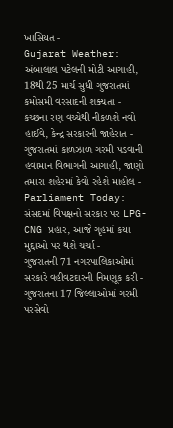ખાસિયત -
Gujarat Weather: અંબાલાલ પટેલની મોટી આગાહી, 18થી 25 માર્ચ સુધી ગુજરાતમાં કમોસમી વરસાદની શક્યતા -
કચ્છના રણ વચ્ચેથી નીકળશે નવો હાઈવે, કેન્દ્ર સરકારની જાહેરાત -
ગુજરાતમાં કાળઝાળ ગરમી પડવાની હવામાન વિભાગની આગાહી, જાણો તમારા શહેરમાં કેવો રહેશે માહોલ -
Parliament Today: સંસદમાં વિપક્ષનો સરકાર પર LPG-CNG પ્રહાર, આજે ગૃહમાં કયા મુદ્દાઓ પર થશે ચર્ચા -
ગુજરાતની 71 નગરપાલિકાઓમાં સરકારે વહીવટદારની નિમણૂક કરી -
ગુજરાતના 17 જિલ્લાઓમાં ગરમી પરસેવો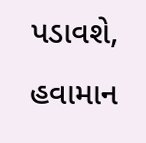પડાવશે, હવામાન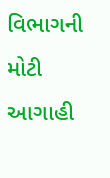વિભાગની મોટી આગાહી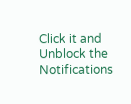Click it and Unblock the Notifications